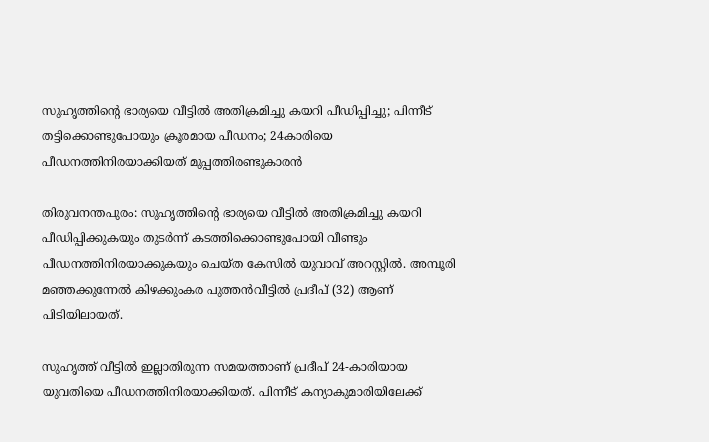സുഹൃത്തിന്‍റെ ഭാര്യയെ വീട്ടിൽ അതിക്രമിച്ചു കയറി പീഡിപ്പിച്ചു; പിന്നീട് തട്ടിക്കൊണ്ടുപോയും ക്രൂരമായ പീഡനം; 24കാരിയെ പീഡനത്തിനിരയാക്കിയത് മുപ്പത്തിരണ്ടുകാരൻ

തിരുവനന്തപുരം: സുഹൃത്തിന്‍റെ ഭാര്യയെ വീട്ടിൽ അതിക്രമിച്ചു കയറി പീഡിപ്പിക്കുകയും തുടർന്ന് കടത്തിക്കൊണ്ടുപോയി വീണ്ടും പീഡനത്തിനിരയാക്കുകയും ചെയ്ത കേസിൽ യുവാവ് അറസ്റ്റിൽ. അമ്പൂരി മഞ്ഞക്കുന്നേൽ കിഴക്കുംകര പുത്തൻവീട്ടിൽ പ്രദീപ് (32) ആണ് പിടിയിലായത്.

സുഹൃത്ത് വീട്ടിൽ ഇല്ലാതിരുന്ന സമയത്താണ് പ്രദീപ് 24-കാരിയായ യുവതിയെ പീഡനത്തിനിരയാക്കിയത്. പിന്നീട് കന്യാകുമാരിയിലേക്ക്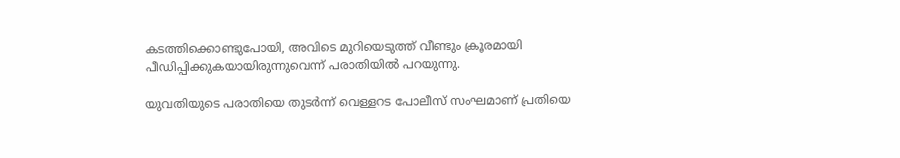കടത്തിക്കൊണ്ടുപോയി, അവിടെ മുറിയെടുത്ത് വീണ്ടും ക്രൂരമായി പീഡിപ്പിക്കുകയായിരുന്നുവെന്ന് പരാതിയിൽ പറയുന്നു.

യുവതിയുടെ പരാതിയെ തുടർന്ന് വെള്ളറട പോലീസ് സംഘമാണ് പ്രതിയെ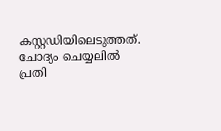കസ്റ്റഡിയിലെടുത്തത്. ചോദ്യം ചെയ്യലിൽ പ്രതി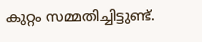കുറ്റം സമ്മതിച്ചിട്ടുണ്ട്.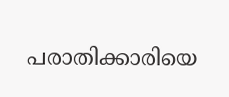പരാതിക്കാരിയെ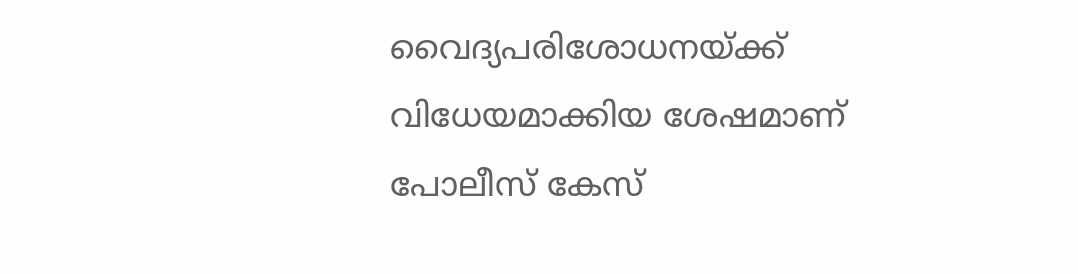വൈദ്യപരിശോധനയ്ക്ക് വിധേയമാക്കിയ ശേഷമാണ് പോലീസ് കേസ്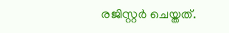രജിസ്റ്റർ ചെയ്തത്.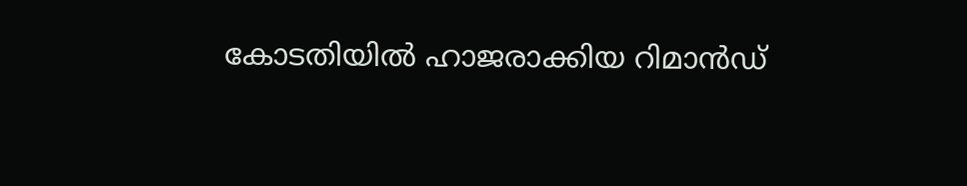കോടതിയിൽ ഹാജരാക്കിയ റിമാൻഡ്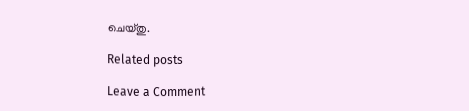ചെയ്തു.

Related posts

Leave a Comment